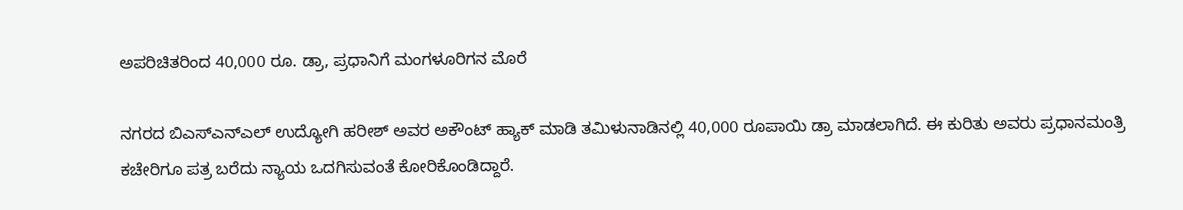ಅಪರಿಚಿತರಿಂದ 40,000 ರೂ. ಡ್ರಾ, ಪ್ರಧಾನಿಗೆ ಮಂಗಳೂರಿಗನ ಮೊರೆ

ನಗರದ ಬಿಎಸ್ಎನ್ಎಲ್ ಉದ್ಯೋಗಿ ಹರೀಶ್ ಅವರ ಅಕೌಂಟ್ ಹ್ಯಾಕ್ ಮಾಡಿ ತಮಿಳುನಾಡಿನಲ್ಲಿ 40,000 ರೂಪಾಯಿ ಡ್ರಾ ಮಾಡಲಾಗಿದೆ. ಈ ಕುರಿತು ಅವರು ಪ್ರಧಾನಮಂತ್ರಿ ಕಚೇರಿಗೂ ಪತ್ರ ಬರೆದು ನ್ಯಾಯ ಒದಗಿಸುವಂತೆ ಕೋರಿಕೊಂಡಿದ್ದಾರೆ.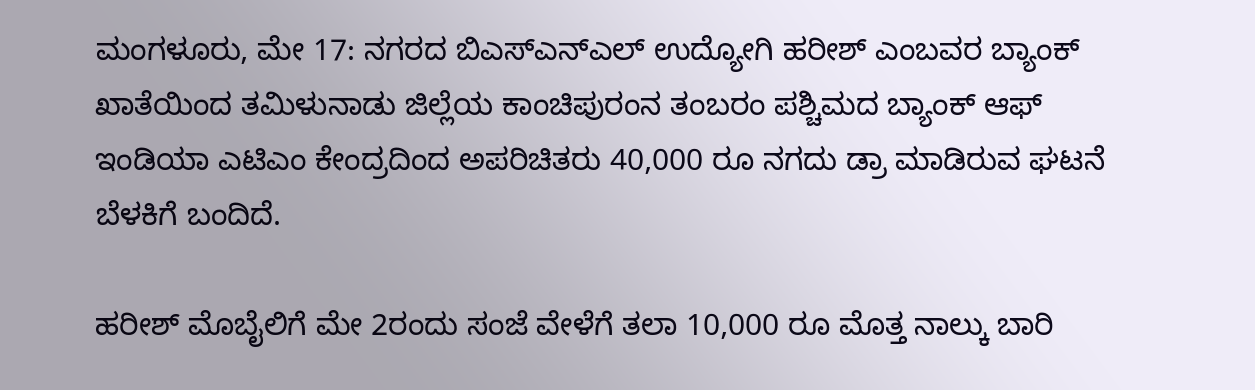ಮಂಗಳೂರು, ಮೇ 17: ನಗರದ ಬಿಎಸ್ಎನ್ಎಲ್ ಉದ್ಯೋಗಿ ಹರೀಶ್ ಎಂಬವರ ಬ್ಯಾಂಕ್ ಖಾತೆಯಿಂದ ತಮಿಳುನಾಡು ಜಿಲ್ಲೆಯ ಕಾಂಚಿಪುರಂನ ತಂಬರಂ ಪಶ್ಚಿಮದ ಬ್ಯಾಂಕ್ ಆಫ್ ಇಂಡಿಯಾ ಎಟಿಎಂ ಕೇಂದ್ರದಿಂದ ಅಪರಿಚಿತರು 40,000 ರೂ ನಗದು ಡ್ರಾ ಮಾಡಿರುವ ಘಟನೆ ಬೆಳಕಿಗೆ ಬಂದಿದೆ.

ಹರೀಶ್ ಮೊಬೈಲಿಗೆ ಮೇ 2ರಂದು ಸಂಜೆ ವೇಳೆಗೆ ತಲಾ 10,000 ರೂ ಮೊತ್ತ ನಾಲ್ಕು ಬಾರಿ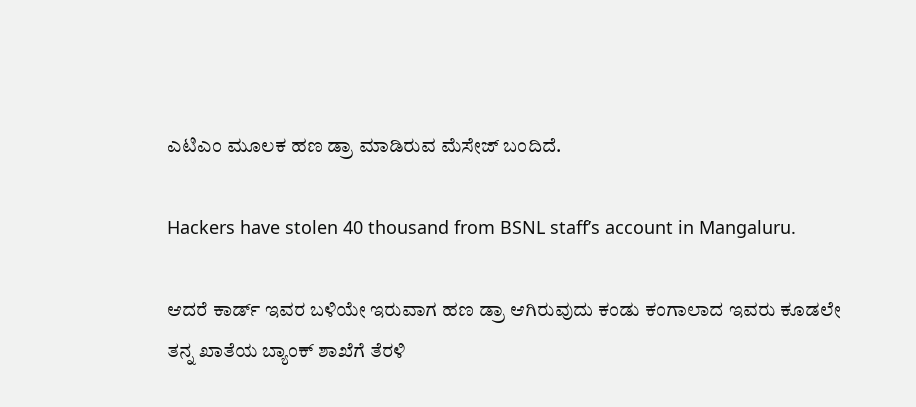ಎಟಿಎಂ ಮೂಲಕ ಹಣ ಡ್ರಾ ಮಾಡಿರುವ ಮೆಸೇಜ್ ಬಂದಿದೆ.

Hackers have stolen 40 thousand from BSNL staff’s account in Mangaluru.

ಆದರೆ ಕಾರ್ಡ್ ಇವರ ಬಳಿಯೇ ಇರುವಾಗ ಹಣ ಡ್ರಾ ಆಗಿರುವುದು ಕಂಡು ಕಂಗಾಲಾದ ಇವರು ಕೂಡಲೇ ತನ್ನ ಖಾತೆಯ ಬ್ಯಾಂಕ್ ಶಾಖೆಗೆ ತೆರಳಿ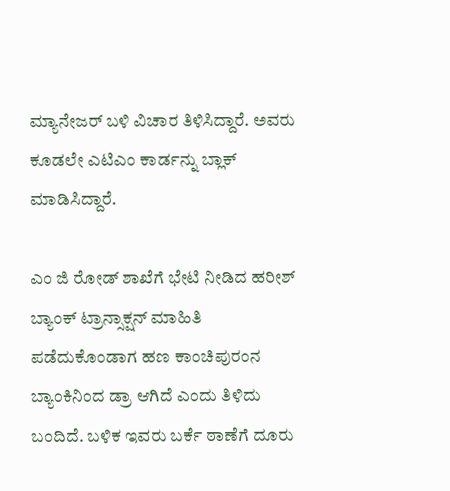ಮ್ಯಾನೇಜರ್ ಬಳಿ ವಿಚಾರ ತಿಳಿಸಿದ್ದಾರೆ. ಅವರು ಕೂಡಲೇ ಎಟಿಎಂ ಕಾರ್ಡನ್ನು ಬ್ಲಾಕ್ ಮಾಡಿಸಿದ್ದಾರೆ.

ಎಂ ಜಿ ರೋಡ್ ಶಾಖೆಗೆ ಭೇಟಿ ನೀಡಿದ ಹರೀಶ್ ಬ್ಯಾಂಕ್ ಟ್ರಾನ್ಸಾಕ್ಷನ್ ಮಾಹಿತಿ ಪಡೆದುಕೊಂಡಾಗ ಹಣ ಕಾಂಚಿಪುರಂನ ಬ್ಯಾಂಕಿನಿಂದ ಡ್ರಾ ಆಗಿದೆ ಎಂದು ತಿಳಿದು ಬಂದಿದೆ. ಬಳಿಕ ಇವರು ಬರ್ಕೆ ಠಾಣೆಗೆ ದೂರು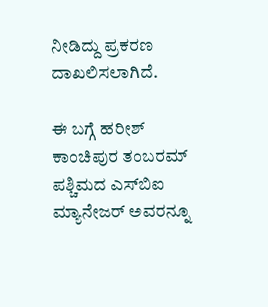ನೀಡಿದ್ದು ಪ್ರಕರಣ ದಾಖಲಿಸಲಾಗಿದೆ.

ಈ ಬಗ್ಗೆ ಹರೀಶ್ ಕಾಂಚಿಪುರ ತಂಬರಮ್ ಪಶ್ಚಿಮದ ಎಸ್‍ಬಿಐ ಮ್ಯಾನೇಜರ್ ಅವರನ್ನೂ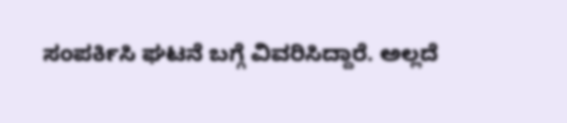ಸಂಪರ್ಕಿಸಿ ಘಟನೆ ಬಗ್ಗೆ ವಿವರಿಸಿದ್ದಾರೆ. ಅಲ್ಲದೆ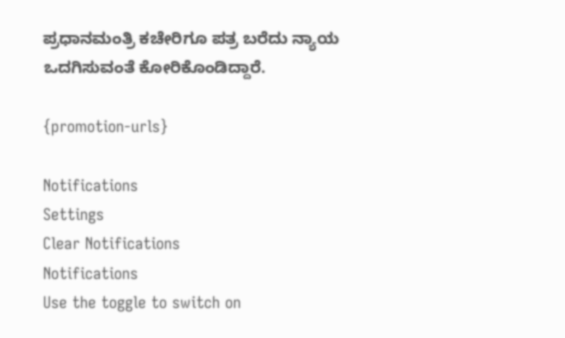ಪ್ರಧಾನಮಂತ್ರಿ ಕಚೇರಿಗೂ ಪತ್ರ ಬರೆದು ನ್ಯಾಯ ಒದಗಿಸುವಂತೆ ಕೋರಿಕೊಂಡಿದ್ದಾರೆ.

{promotion-urls}

Notifications
Settings
Clear Notifications
Notifications
Use the toggle to switch on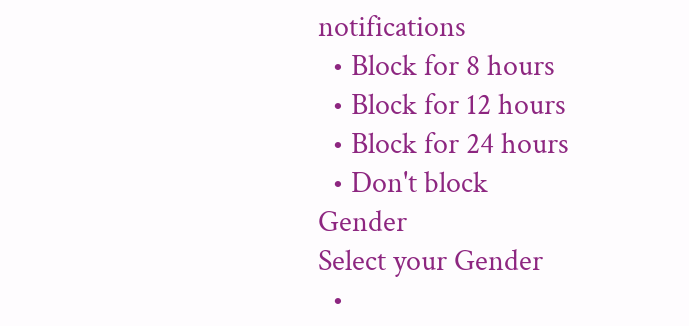notifications
  • Block for 8 hours
  • Block for 12 hours
  • Block for 24 hours
  • Don't block
Gender
Select your Gender
  •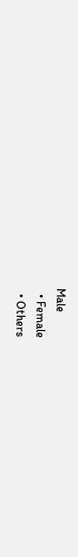Male
  • Female
  • Others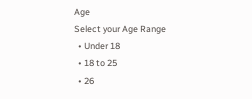Age
Select your Age Range
  • Under 18
  • 18 to 25
  • 26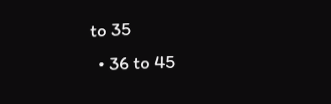to 35
  • 36 to 45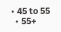• 45 to 55
  • 55+